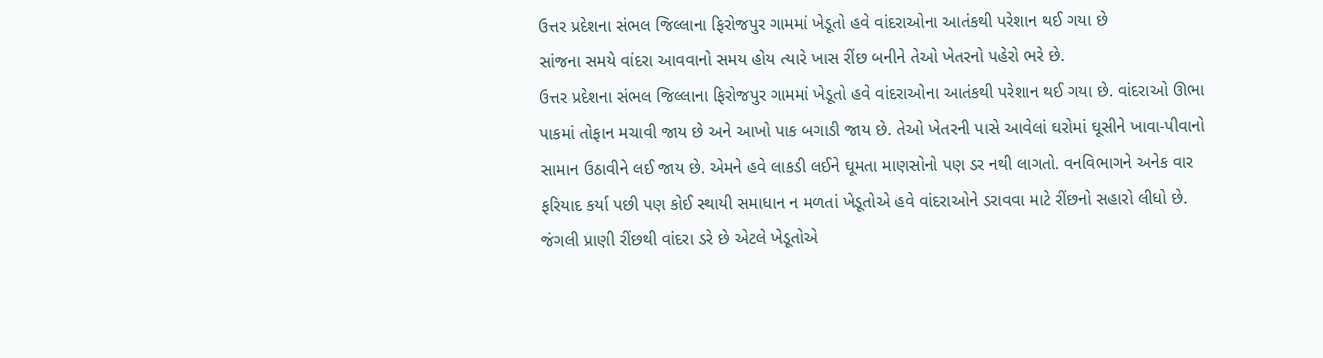ઉત્તર પ્રદેશના સંભલ જિલ્લાના ફિરોજપુર ગામમાં ખેડૂતો હવે વાંદરાઓના આતંકથી પરેશાન થઈ ગયા છે
સાંજના સમયે વાંદરા આવવાનો સમય હોય ત્યારે ખાસ રીંછ બનીને તેઓ ખેતરનો પહેરો ભરે છે.
ઉત્તર પ્રદેશના સંભલ જિલ્લાના ફિરોજપુર ગામમાં ખેડૂતો હવે વાંદરાઓના આતંકથી પરેશાન થઈ ગયા છે. વાંદરાઓ ઊભા પાકમાં તોફાન મચાવી જાય છે અને આખો પાક બગાડી જાય છે. તેઓ ખેતરની પાસે આવેલાં ઘરોમાં ઘૂસીને ખાવા-પીવાનો સામાન ઉઠાવીને લઈ જાય છે. એમને હવે લાકડી લઈને ઘૂમતા માણસોનો પણ ડર નથી લાગતો. વનવિભાગને અનેક વાર ફરિયાદ કર્યા પછી પણ કોઈ સ્થાયી સમાધાન ન મળતાં ખેડૂતોએ હવે વાંદરાઓને ડરાવવા માટે રીંછનો સહારો લીધો છે. જંગલી પ્રાણી રીંછથી વાંદરા ડરે છે એટલે ખેડૂતોએ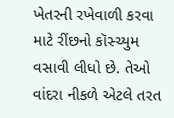ખેતરની રખેવાળી કરવા માટે રીંછનો કૉસ્ચ્યુમ વસાવી લીધો છે. તેઓ વાંદરા નીકળે એટલે તરત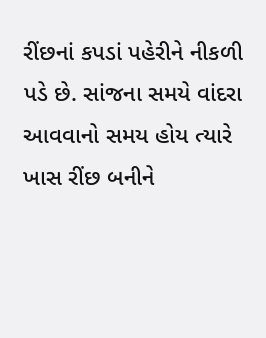રીંછનાં કપડાં પહેરીને નીકળી પડે છે. સાંજના સમયે વાંદરા આવવાનો સમય હોય ત્યારે ખાસ રીંછ બનીને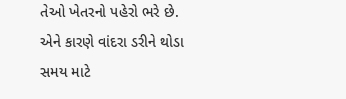તેઓ ખેતરનો પહેરો ભરે છે. એને કારણે વાંદરા ડરીને થોડા સમય માટે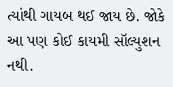ત્યાંથી ગાયબ થઈ જાય છે. જોકે આ પણ કોઈ કાયમી સૉલ્યુશન નથી.